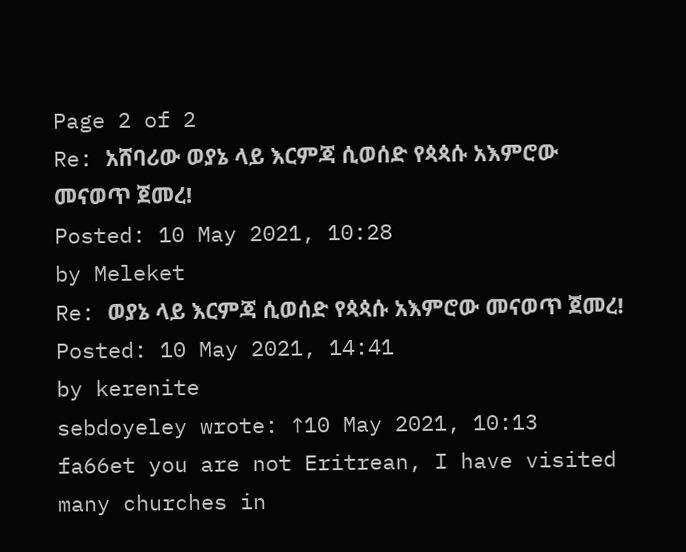Page 2 of 2
Re: አሸባሪው ወያኔ ላይ እርምጃ ሲወሰድ የጳጳሱ አእምሮው መናወጥ ጀመረ!
Posted: 10 May 2021, 10:28
by Meleket
Re: ወያኔ ላይ እርምጃ ሲወሰድ የጳጳሱ አእምሮው መናወጥ ጀመረ!
Posted: 10 May 2021, 14:41
by kerenite
sebdoyeley wrote: ↑10 May 2021, 10:13
fa66et you are not Eritrean, I have visited many churches in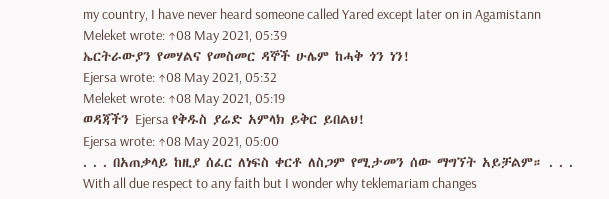my country, I have never heard someone called Yared except later on in Agamistann
Meleket wrote: ↑08 May 2021, 05:39
ኤርትራውያን የመሃልና የመስመር ዳኞች ሁሌም ከሓቅ ጎን ነን!
Ejersa wrote: ↑08 May 2021, 05:32
Meleket wrote: ↑08 May 2021, 05:19
ወዳጃችን Ejersa የቅዱስ ያሬድ አምላክ ይቅር ይበልህ!
Ejersa wrote: ↑08 May 2021, 05:00
. . . በአጠቃላይ ከዚያ ሰፈር ለነፍስ ቀርቶ ለስጋም የሚታመን ሰው ማግኘት አይቻልም። . . .
With all due respect to any faith but I wonder why teklemariam changes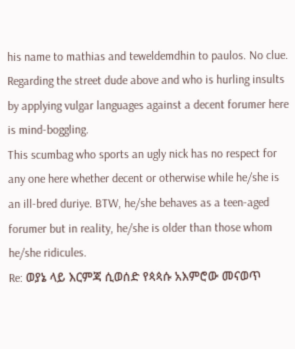his name to mathias and teweldemdhin to paulos. No clue.
Regarding the street dude above and who is hurling insults by applying vulgar languages against a decent forumer here is mind-boggling.
This scumbag who sports an ugly nick has no respect for any one here whether decent or otherwise while he/she is an ill-bred duriye. BTW, he/she behaves as a teen-aged forumer but in reality, he/she is older than those whom he/she ridicules.
Re: ወያኔ ላይ እርምጃ ሲወሰድ የጳጳሱ አእምሮው መናወጥ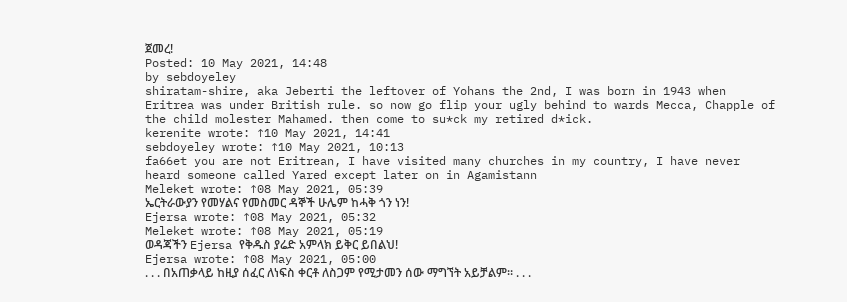ጀመረ!
Posted: 10 May 2021, 14:48
by sebdoyeley
shiratam-shire, aka Jeberti the leftover of Yohans the 2nd, I was born in 1943 when Eritrea was under British rule. so now go flip your ugly behind to wards Mecca, Chapple of the child molester Mahamed. then come to su*ck my retired d*ick.
kerenite wrote: ↑10 May 2021, 14:41
sebdoyeley wrote: ↑10 May 2021, 10:13
fa66et you are not Eritrean, I have visited many churches in my country, I have never heard someone called Yared except later on in Agamistann
Meleket wrote: ↑08 May 2021, 05:39
ኤርትራውያን የመሃልና የመስመር ዳኞች ሁሌም ከሓቅ ጎን ነን!
Ejersa wrote: ↑08 May 2021, 05:32
Meleket wrote: ↑08 May 2021, 05:19
ወዳጃችን Ejersa የቅዱስ ያሬድ አምላክ ይቅር ይበልህ!
Ejersa wrote: ↑08 May 2021, 05:00
. . . በአጠቃላይ ከዚያ ሰፈር ለነፍስ ቀርቶ ለስጋም የሚታመን ሰው ማግኘት አይቻልም። . . .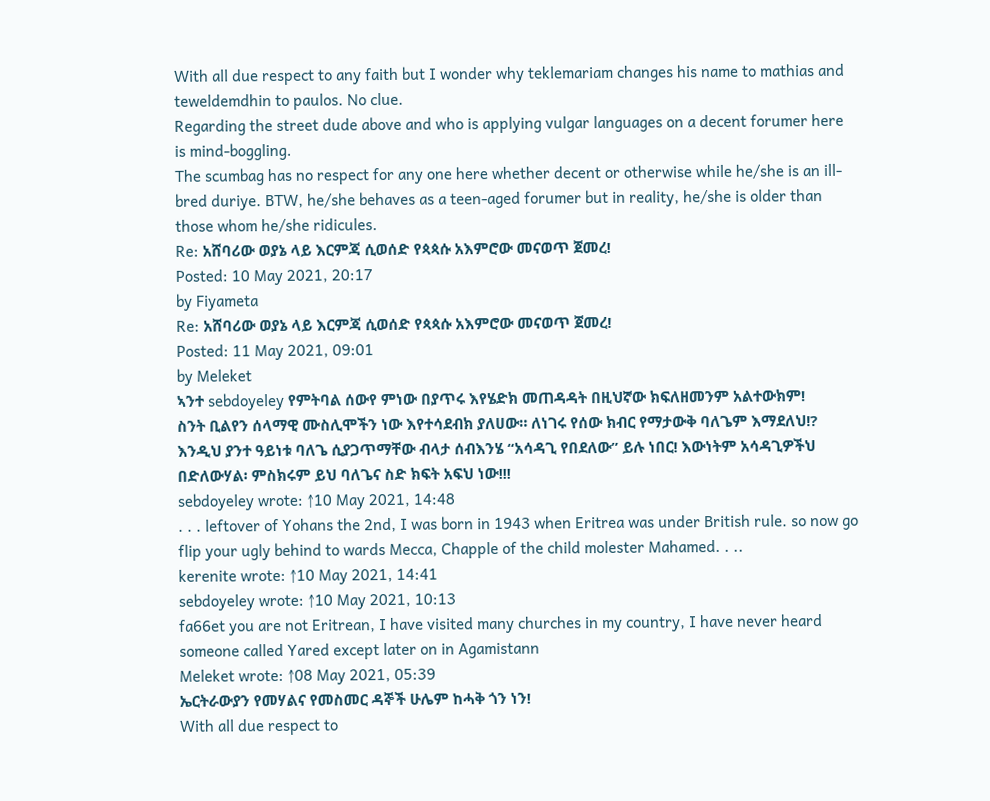With all due respect to any faith but I wonder why teklemariam changes his name to mathias and teweldemdhin to paulos. No clue.
Regarding the street dude above and who is applying vulgar languages on a decent forumer here is mind-boggling.
The scumbag has no respect for any one here whether decent or otherwise while he/she is an ill-bred duriye. BTW, he/she behaves as a teen-aged forumer but in reality, he/she is older than those whom he/she ridicules.
Re: አሸባሪው ወያኔ ላይ እርምጃ ሲወሰድ የጳጳሱ አእምሮው መናወጥ ጀመረ!
Posted: 10 May 2021, 20:17
by Fiyameta
Re: አሸባሪው ወያኔ ላይ እርምጃ ሲወሰድ የጳጳሱ አእምሮው መናወጥ ጀመረ!
Posted: 11 May 2021, 09:01
by Meleket
ኣንተ sebdoyeley የምትባል ሰውየ ምነው በያጥሩ እየሄድክ መጠዳዳት በዚህኛው ክፍለዘመንም አልተውክም!
ስንት ቢልየን ሰላማዊ ሙስሊሞችን ነው እየተሳደብክ ያለሀው። ለነገሩ የሰው ክብር የማታውቅ ባለጌም እማደለህ!?
እንዲህ ያንተ ዓይነቱ ባለጌ ሲያጋጥማቸው ብላታ ሰብእንሄ “አሳዳጊ የበደለው” ይሉ ነበር! እውነትም አሳዳጊዎችህ በድለውሃል፡ ምስክሩም ይህ ባለጌና ስድ ክፍት አፍህ ነው!!!
sebdoyeley wrote: ↑10 May 2021, 14:48
. . . leftover of Yohans the 2nd, I was born in 1943 when Eritrea was under British rule. so now go flip your ugly behind to wards Mecca, Chapple of the child molester Mahamed. . ..
kerenite wrote: ↑10 May 2021, 14:41
sebdoyeley wrote: ↑10 May 2021, 10:13
fa66et you are not Eritrean, I have visited many churches in my country, I have never heard someone called Yared except later on in Agamistann
Meleket wrote: ↑08 May 2021, 05:39
ኤርትራውያን የመሃልና የመስመር ዳኞች ሁሌም ከሓቅ ጎን ነን!
With all due respect to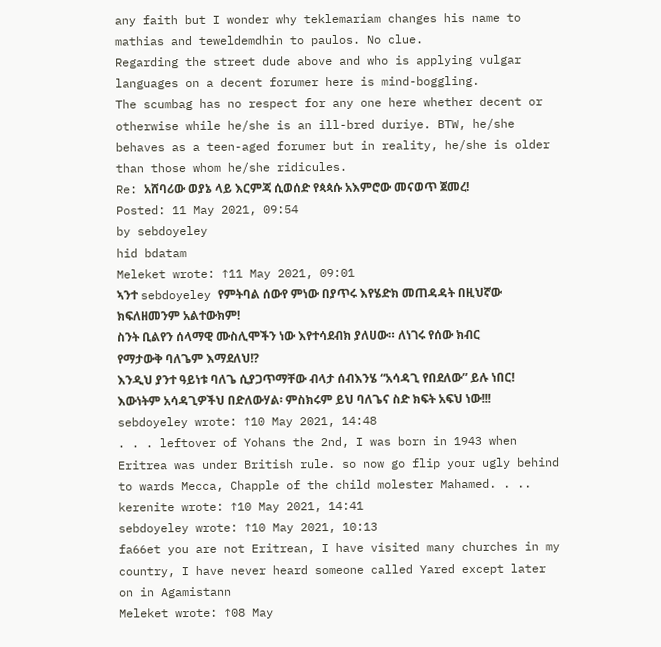any faith but I wonder why teklemariam changes his name to mathias and teweldemdhin to paulos. No clue.
Regarding the street dude above and who is applying vulgar languages on a decent forumer here is mind-boggling.
The scumbag has no respect for any one here whether decent or otherwise while he/she is an ill-bred duriye. BTW, he/she behaves as a teen-aged forumer but in reality, he/she is older than those whom he/she ridicules.
Re: አሸባሪው ወያኔ ላይ እርምጃ ሲወሰድ የጳጳሱ አእምሮው መናወጥ ጀመረ!
Posted: 11 May 2021, 09:54
by sebdoyeley
hid bdatam
Meleket wrote: ↑11 May 2021, 09:01
ኣንተ sebdoyeley የምትባል ሰውየ ምነው በያጥሩ እየሄድክ መጠዳዳት በዚህኛው ክፍለዘመንም አልተውክም!
ስንት ቢልየን ሰላማዊ ሙስሊሞችን ነው እየተሳደብክ ያለሀው። ለነገሩ የሰው ክብር የማታውቅ ባለጌም እማደለህ!?
እንዲህ ያንተ ዓይነቱ ባለጌ ሲያጋጥማቸው ብላታ ሰብእንሄ “አሳዳጊ የበደለው” ይሉ ነበር! እውነትም አሳዳጊዎችህ በድለውሃል፡ ምስክሩም ይህ ባለጌና ስድ ክፍት አፍህ ነው!!!
sebdoyeley wrote: ↑10 May 2021, 14:48
. . . leftover of Yohans the 2nd, I was born in 1943 when Eritrea was under British rule. so now go flip your ugly behind to wards Mecca, Chapple of the child molester Mahamed. . ..
kerenite wrote: ↑10 May 2021, 14:41
sebdoyeley wrote: ↑10 May 2021, 10:13
fa66et you are not Eritrean, I have visited many churches in my country, I have never heard someone called Yared except later on in Agamistann
Meleket wrote: ↑08 May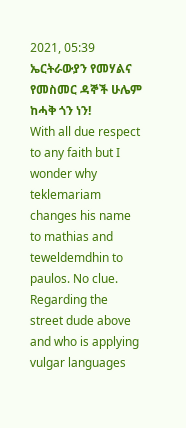2021, 05:39
ኤርትራውያን የመሃልና የመስመር ዳኞች ሁሌም ከሓቅ ጎን ነን!
With all due respect to any faith but I wonder why teklemariam changes his name to mathias and teweldemdhin to paulos. No clue.
Regarding the street dude above and who is applying vulgar languages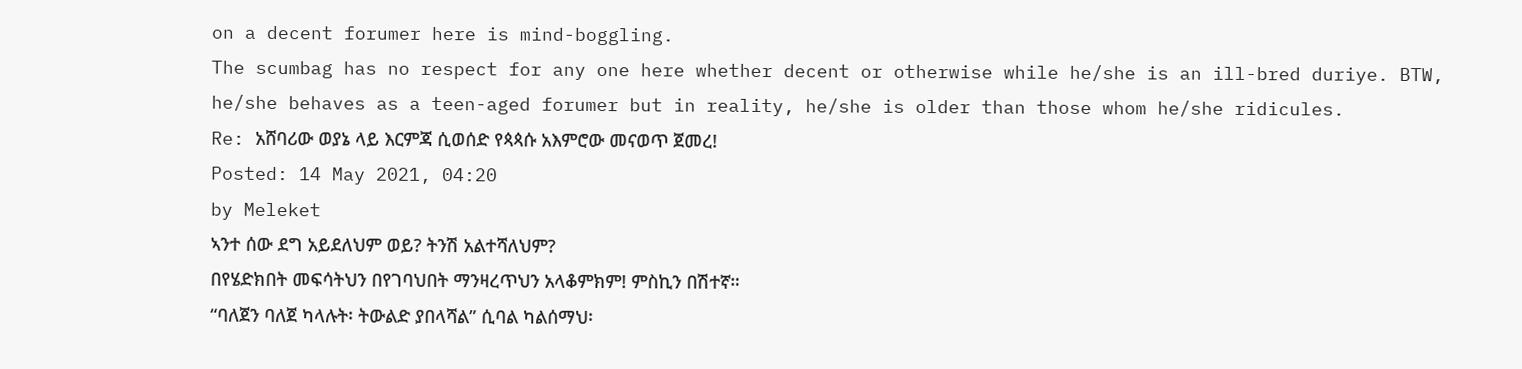on a decent forumer here is mind-boggling.
The scumbag has no respect for any one here whether decent or otherwise while he/she is an ill-bred duriye. BTW, he/she behaves as a teen-aged forumer but in reality, he/she is older than those whom he/she ridicules.
Re: አሸባሪው ወያኔ ላይ እርምጃ ሲወሰድ የጳጳሱ አእምሮው መናወጥ ጀመረ!
Posted: 14 May 2021, 04:20
by Meleket
ኣንተ ሰው ደግ አይደለህም ወይ? ትንሽ አልተሻለህም?
በየሄድክበት መፍሳትህን በየገባህበት ማንዛረጥህን አላቆምክም! ምስኪን በሽተኛ።
“ባለጀን ባለጀ ካላሉት፡ ትውልድ ያበላሻል” ሲባል ካልሰማህ፡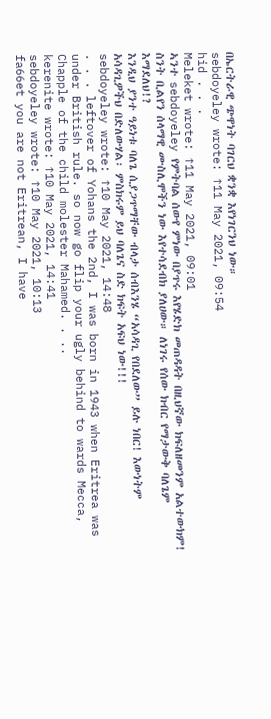በኤርትራዊ ጭዋነት ባገርህ ቋንቋ እየነገርንህ ነው።
sebdoyeley wrote: ↑11 May 2021, 09:54
hid . . .
Meleket wrote: ↑11 May 2021, 09:01
ኣንተ sebdoyeley የምትባል ሰውየ ምነው በያጥሩ እየሄድክ መጠዳዳት በዚህኛው ክፍለዘመንም አልተውክም!
ስንት ቢልየን ሰላማዊ ሙስሊሞችን ነው እየተሳደብክ ያለሀው። ለነገሩ የሰው ክብር የማታውቅ ባለጌም እማደለህ!?
እንዲህ ያንተ ዓይነቱ ባለጌ ሲያጋጥማቸው ብላታ ሰብእንሄ “አሳዳጊ የበደለው” ይሉ ነበር! እውነትም አሳዳጊዎችህ በድለውሃል፡ ምስክሩም ይህ ባለጌና ስድ ክፍት አፍህ ነው!!!
sebdoyeley wrote: ↑10 May 2021, 14:48
. . . leftover of Yohans the 2nd, I was born in 1943 when Eritrea was under British rule. so now go flip your ugly behind to wards Mecca, Chapple of the child molester Mahamed. . ..
kerenite wrote: ↑10 May 2021, 14:41
sebdoyeley wrote: ↑10 May 2021, 10:13
fa66et you are not Eritrean, I have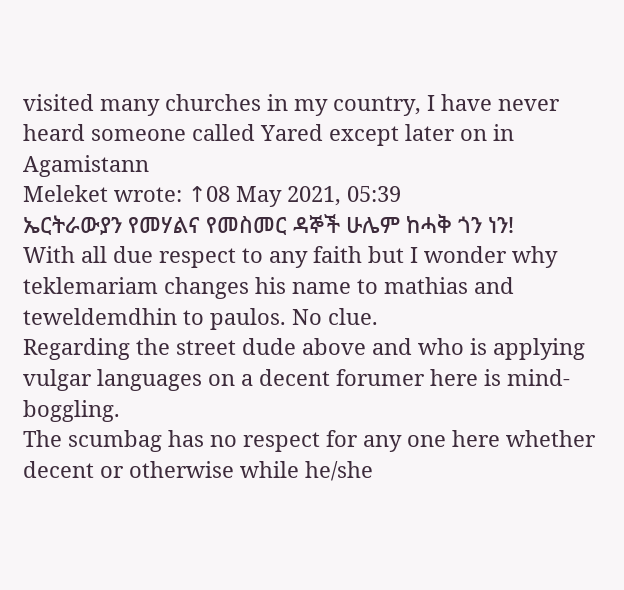visited many churches in my country, I have never heard someone called Yared except later on in Agamistann
Meleket wrote: ↑08 May 2021, 05:39
ኤርትራውያን የመሃልና የመስመር ዳኞች ሁሌም ከሓቅ ጎን ነን!
With all due respect to any faith but I wonder why teklemariam changes his name to mathias and teweldemdhin to paulos. No clue.
Regarding the street dude above and who is applying vulgar languages on a decent forumer here is mind-boggling.
The scumbag has no respect for any one here whether decent or otherwise while he/she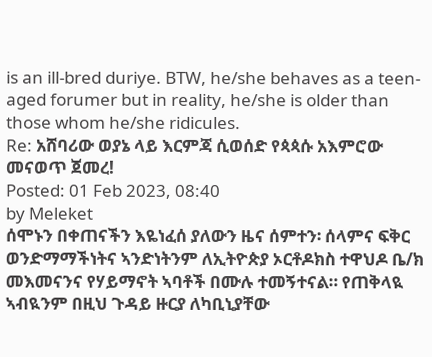is an ill-bred duriye. BTW, he/she behaves as a teen-aged forumer but in reality, he/she is older than those whom he/she ridicules.
Re: አሸባሪው ወያኔ ላይ እርምጃ ሲወሰድ የጳጳሱ አእምሮው መናወጥ ጀመረ!
Posted: 01 Feb 2023, 08:40
by Meleket
ሰሞኑን በቀጠናችን እዬነፈሰ ያለውን ዜና ሰምተን፡ ሰላምና ፍቅር ወንድማማችነትና ኣንድነትንም ለኢትዮጵያ ኦርቶዶክስ ተዋህዶ ቤ/ክ መእመናንና የሃይማኖት ኣባቶች በሙሉ ተመኝተናል። የጠቅላዪ ኣብዪንም በዚህ ጉዳይ ዙርያ ለካቢኒያቸው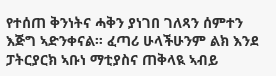የተሰጠ ቅንነትና ሓቅን ያነገበ ገለጻን ሰምተን እጅግ ኣድንቀናል። ፈጣሪ ሁላችሁንም ልክ እንደ ፓትርያርክ ኣቡነ ማቲያስና ጠቅላዪ ኣብይ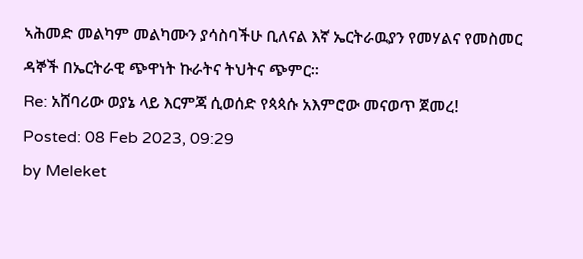ኣሕመድ መልካም መልካሙን ያሳስባችሁ ቢለናል እኛ ኤርትራዉያን የመሃልና የመስመር ዳኞች በኤርትራዊ ጭዋነት ኩራትና ትህትና ጭምር።
Re: አሸባሪው ወያኔ ላይ እርምጃ ሲወሰድ የጳጳሱ አእምሮው መናወጥ ጀመረ!
Posted: 08 Feb 2023, 09:29
by Meleket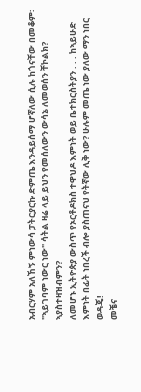አብርሃም አለኸኝ ምነውሳ ፓትርያርኩ ድምጤ እንዳይሰማ ሆኛለው ሲሉ ከጎናቸው በመቆም፡ "ኣይገባም ነውር ነው" ሳትል ዛሬ ላይ ይህን የመሰለውን ውሳኔ ለመወሰን ቸኮልክ? ኣያስተዛዝብምን?
ለመሆኑ ኢትዮጵያ ውስጥ የኦርቶዶክስ ተዋህዶ እምነት ወይ ቤተክርስትያን . . . ከኣይሁድ እምነት በፊት ነበረች ብሎ ያስጠናህ የትኛው ሊቅ ነው? ሁሉም መጤ ነው ያለው ማን ነበር ወዳጄ!
መቼና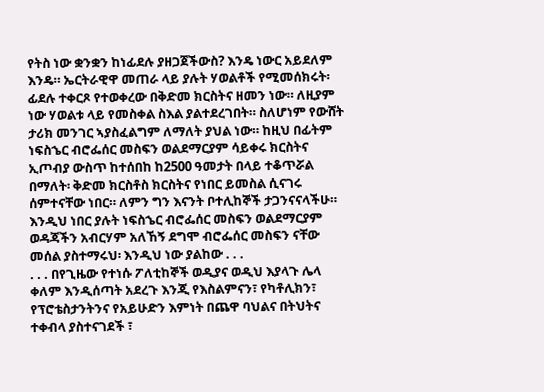የትስ ነው ቋንቋን ከነፊደሉ ያዘጋጀችውስ? እንዴ ነውር አይደለም እንዴ። ኤርትራዊዋ መጠራ ላይ ያሉት ሃወልቶች የሚመሰክሩት፡ ፊደሉ ተቀርጾ የተወቀረው በቅድመ ክርስትና ዘመን ነው። ለዚያም ነው ሃወልቱ ላይ የመስቀል ስእል ያልተደረገበት። ስለሆነም የውሸት ታሪክ መንገር ኣያስፈልግም ለማለት ያህል ነው። ከዚህ በፊትም ነፍስኄር ብሮፌሰር መስፍን ወልደማርያም ሳይቀሩ ክርስትና ኢጦብያ ውስጥ ከተሰበከ ከ2500 ዓመታት በላይ ተቆጥሯል በማለት፡ ቅድመ ክርስቶስ ክርስትና የነበር ይመስል ሲናገሩ ሰምተናቸው ነበር። ለምን ግን እናንት ቦተሊከኞች ታጋንናናላችሁ። እንዲህ ነበር ያሉት ነፍስኄር ብሮፌሰር መስፍን ወልደማርያም
ወዳጃችን አብርሃም አለኸኝ ደግሞ ብሮፌሰር መስፍን ናቸው መሰል ያስተማሩህ፡ እንዲህ ነው ያልከው . . .
. . . በየጊዜው የተነሱ ፖለቲከኞች ወዲያና ወዲህ እያላጉ ሌላ ቀለም እንዲሰጣት አደረጉ እንጂ የእስልምናን፣ የካቶሊክን፣ የፕሮቴስታንትንና የአይሁድን እምነት በጨዋ ባህልና በትህትና ተቀብላ ያስተናገደች ፣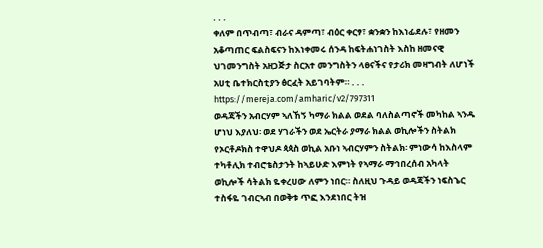. . .
ቀለም በጥብጣ፣ ብራና ዳምጣ፣ ብዕር ቀርፃ፣ ቋንቋን ከእነፊደሉ፣ የዘመን አቆጣጠር ፍልስፍናን ከእነቀመሩ ሰንዳ ከፍትሐነገስት እስከ ዘመናዊ ህገመንግስት አዘጋጅታ ስርአተ መንግስትን ላፀናችና የታሪክ መዛግብት ለሆነች አሀቲ ቤተክርስቲያን ፅርፈት አይገባትም። . . .
https://mereja.com/amharic/v2/797311
ወዳጃችን አብርሃም ኣለኸኝ ካማራ ክልል ወደል ባለስልጣኖች መካከል ኣንዱ ሆነህ እያለህ፡ ወደ ሃገራችን ወደ ኤርትራ ያማራ ክልል ወኪሎችን ስትልክ የኦርቶዶክስ ተዋህዶ ጳጳስ ወኪል አቡነ ኣብርሃምን ስትልክ፡ ምነውሳ ከእስላም ተካቶሊክ ተብሮቴስታንት ከኣይሁድ እምነት የኣማራ ማኅበረሰብ አካላት ወኪሎች ሳትልክ ዬቀረሀው ለምን ነበር። ስለዚህ ጉዳይ ወዳጃችን ነፍስኄር ተስፋዬ ገብርኣብ በወቅቱ ጥፎ እንደነበር ትዝ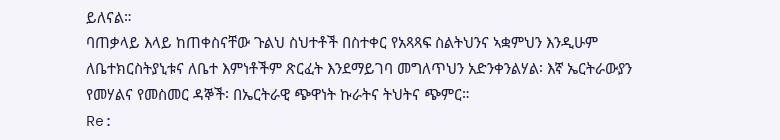ይለናል።
ባጠቃላይ እላይ ከጠቀስናቸው ጉልህ ስህተቶች በስተቀር የአጻጻፍ ስልትህንና ኣቋምህን እንዲሁም ለቤተክርስትያኒቱና ለቤተ እምነቶችም ጽርፈት እንደማይገባ መግለጥህን አድንቀንልሃል፡ እኛ ኤርትራውያን የመሃልና የመስመር ዳኞች፡ በኤርትራዊ ጭዋነት ኩራትና ትህትና ጭምር።
Re: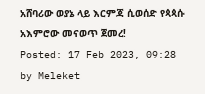አሸባሪው ወያኔ ላይ እርምጃ ሲወሰድ የጳጳሱ አእምሮው መናወጥ ጀመረ!
Posted: 17 Feb 2023, 09:28
by Meleket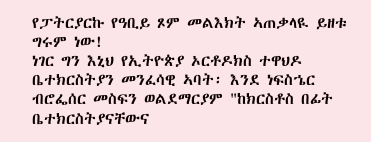የፓትርያርኩ የዓቢይ ጾም መልእክት ኣጠቃላዪ ይዘቱ ግሩም ነው!
ነገር ግን እኒህ የኢትዮጵያ ኦርቶዶክስ ተዋህዶ ቤተክርስትያን መንፈሳዊ ኣባት፡ እንደ ነፍስኄር ብሮፌሰር መስፍን ወልደማርያም "ከክርስቶስ በፊት ቤተክርስትያናቸውና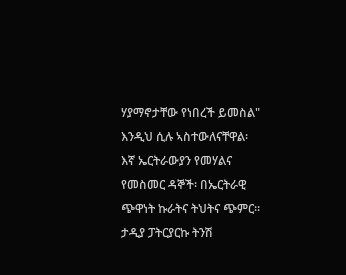ሃያማኖታቸው የነበረች ይመስል" እንዲህ ሲሉ ኣስተውለናቸዋል፡ እኛ ኤርትራውያን የመሃልና የመስመር ዳኞች፡ በኤርትራዊ ጭዋነት ኩራትና ትህትና ጭምር። ታዲያ ፓትርያርኩ ትንሽ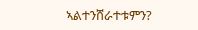ኣልተንሸራተቱምን?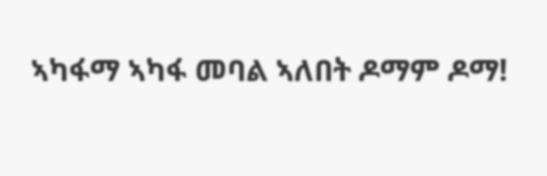ኣካፋማ ኣካፋ መባል ኣለበት ዶማም ዶማ!